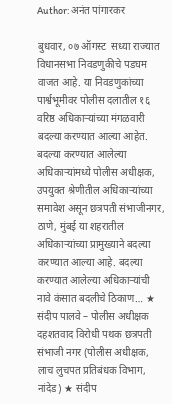Author: अनंत पांगारकर

बुधवार, ०७ ऑगस्ट  सध्या राज्यात विधानसभा निवडणुकीचे पडघम वाजत आहे. या निवडणुकांच्या पार्श्वभूमीवर पोलीस दलातील १६ वरिष्ठ अधिकाऱ्यांच्या मंगळवारी बदल्या करण्यात आल्या आहेत. बदल्या करण्यात आलेल्या अधिकाऱ्यांमध्ये पोलीस अधीक्षक, उपयुक्त श्रेणीतील अधिकाऱ्यांच्या समावेश असून छत्रपती संभाजीनगर, ठाणे, मुंबई या शहरातील अधिकाऱ्यांच्या प्रामुख्याने बदल्या करण्यात आल्या आहे. बदल्या करण्यात आलेल्या अधिकाऱ्यांची नावे कंसात बदलीचे ठिकाण… ★ संदीप पालवे – पोलीस अधीक्षक दहशतवाद विरोधी पथक छत्रपती संभाजी नगर (पोलीस अधीक्षक, लाच लुचपत प्रतिबंधक विभाग, नांदेड) ★ संदीप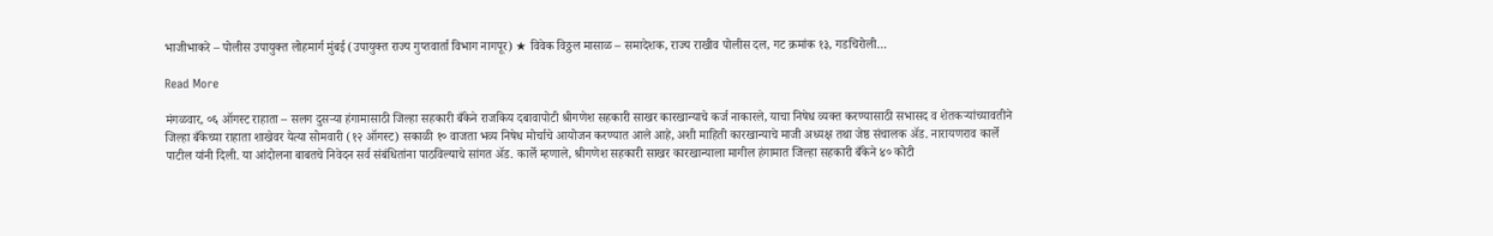भाजीभाकरे – पोलीस उपायुक्त लोहमार्ग मुंबई (उपायुक्त राज्य गुप्तवार्ता विभाग नागपूर) ★ विवेक विठ्ठल मासाळ – समादेशक, राज्य राखीव पोलीस दल, गट क्रमांक १३, गडचिरोली…

Read More

मंगळवार, ०६ ऑगस्ट राहाता – सलग दुसर्‍या हंगामासाठी जिल्हा सहकारी बँकेने राजकिय दबावापोटी श्रीगणेश सहकारी साखर कारखान्याचे कर्ज नाकारले, याचा निषेध व्यक्त करण्यासाठी सभासद व शेतकर्‍यांच्यावतीने जिल्हा बँकेच्या राहाता शाखेवर येत्या सोमवारी (१२ ऑगस्ट) सकाळी १० वाजता भव्य निषेध मोर्चाचे आयोजन करण्यात आले आहे, अशी माहिती कारखान्याचे माजी अध्यक्ष तथा जेष्ठ संचालक अ‍ॅड. नारायणराव कार्ले पाटील यांनी दिली. या आंदोलना बाबतचे निवेदन सर्व संबंधितांना पाठविल्याचे सांगत अ‍ॅड. कार्ले म्हणाले, श्रीगणेश सहकारी साखर कारखान्याला मागील हंगामात जिल्हा सहकारी बँकेने ४० कोटी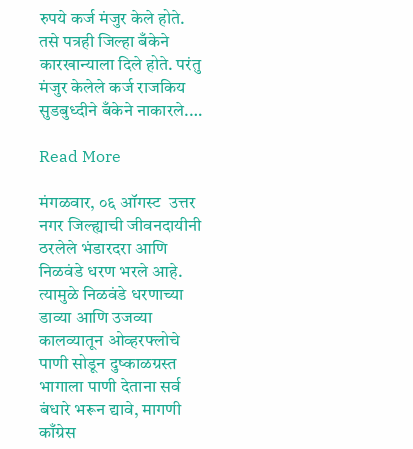रुपये कर्ज मंजुर केले होते. तसे पत्रही जिल्हा बँकेने कारखान्याला दिले होते. परंतु मंजुर केलेले कर्ज राजकिय सुडबुध्दीने बँकेने नाकारले.…

Read More

मंगळवार, ०६ ऑगस्ट  उत्तर नगर जिल्ह्याची जीवनदायीनी ठरलेले भंडारदरा आणि निळवंडे धरण भरले आहे. त्यामुळे निळवंडे धरणाच्या डाव्या आणि उजव्या कालव्यातून ओव्हरफ्लोचे पाणी सोडून दुष्काळग्रस्त भागाला पाणी देताना सर्व बंधारे भरून द्यावे, मागणी काँग्रेस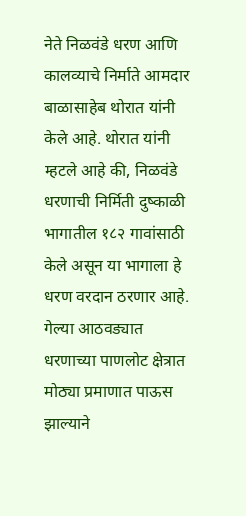नेते निळवंडे धरण आणि कालव्याचे निर्माते आमदार बाळासाहेब थोरात यांनी केले आहे. थोरात यांनी म्हटले आहे की, निळवंडे धरणाची निर्मिती दुष्काळी भागातील १८२ गावांसाठी केले असून या भागाला हे धरण वरदान ठरणार आहे. गेल्या आठवड्यात धरणाच्या पाणलोट क्षेत्रात मोठ्या प्रमाणात पाऊस झाल्याने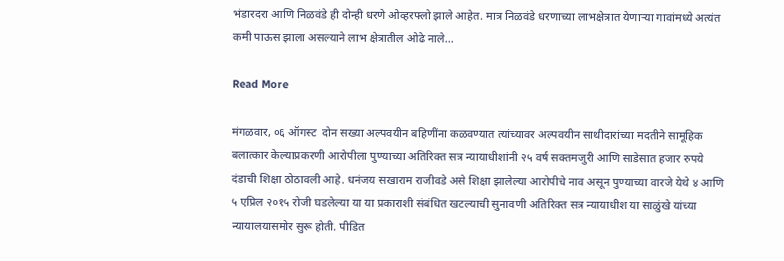भंडारदरा आणि निळवंडे ही दोन्ही धरणे ओव्हरफ्लो झाले आहेत. मात्र निळवंडे धरणाच्या लाभक्षेत्रात येणाऱ्या गावांमध्ये अत्यंत कमी पाऊस झाला असल्याने लाभ क्षेत्रातील ओढे नाले…

Read More

मंगळवार, ०६ ऑगस्ट  दोन सख्या अल्पवयीन बहिणींना कळवण्यात त्यांच्यावर अल्पवयीन साथीदारांच्या मदतीने सामूहिक बलात्कार केल्याप्रकरणी आरोपीला पुण्याच्या अतिरिक्त सत्र न्यायाधीशांनी २५ वर्ष सक्तमजुरी आणि साडेसात हजार रुपये दंडाची शिक्षा ठोठावली आहे. धनंजय सखाराम राजीवडे असे शिक्षा झालेल्या आरोपीचे नाव असून पुण्याच्या वारजे येथे ४ आणि ५ एप्रिल २०१५ रोजी घडलेल्या या या प्रकाराशी संबंधित खटल्याची सुनावणी अतिरिक्त सत्र न्यायाधीश या साळुंखे यांच्या न्यायालयासमोर सुरू होती. पीडित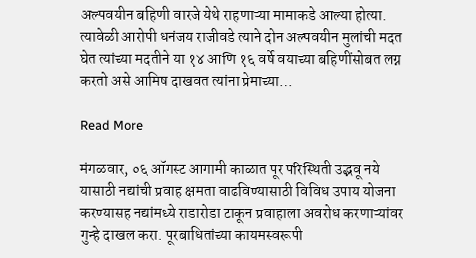अल्पवयीन बहिणी वारजे येथे राहणाऱ्या मामाकडे आल्या होत्या. त्यावेळी आरोपी धनंजय राजीवडे त्याने दोन अल्पवयीन मुलांची मदत घेत त्यांच्या मदतीने या १४ आणि १६ वर्षे वयाच्या बहिणींसोबत लग्न करतो असे आमिष दाखवत त्यांना प्रेमाच्या…

Read More

मंगळवार, ०६ ऑगस्ट आगामी काळात पूर परिस्थिती उद्भवू नये यासाठी नद्यांची प्रवाह क्षमता वाढविण्यासाठी विविध उपाय योजना करण्यासह नद्यांमध्ये राडारोडा टाकून प्रवाहाला अवरोध करणाऱ्यांवर गुन्हे दाखल करा. पूरबाधितांच्या कायमस्वरूपी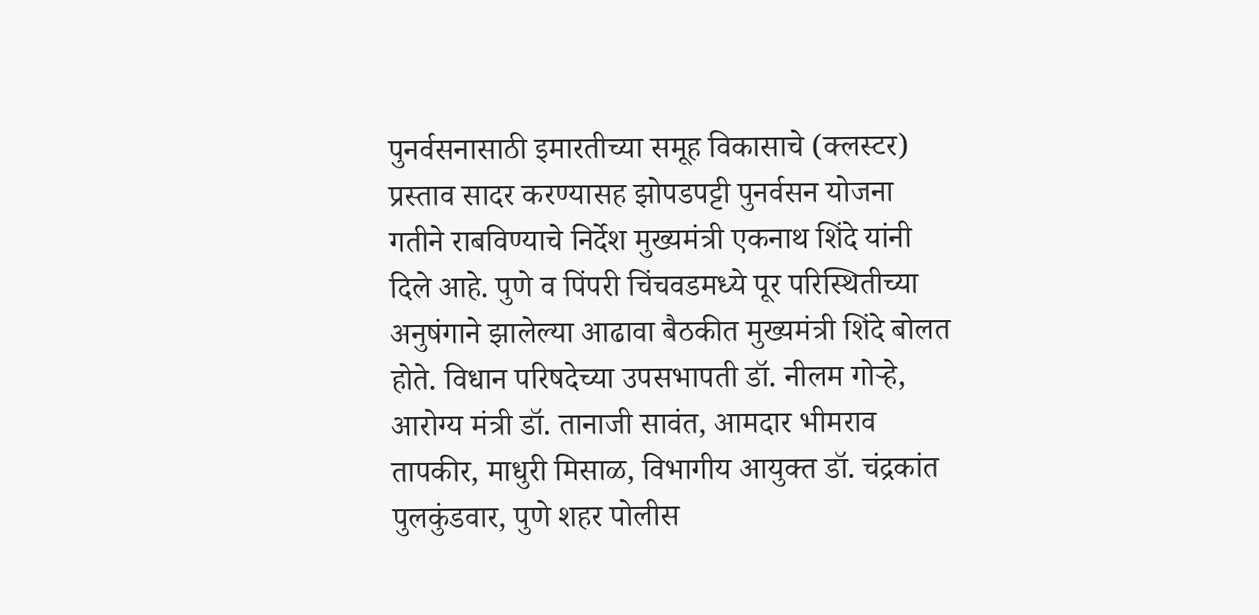पुनर्वसनासाठी इमारतीच्या समूह विकासाचे (क्लस्टर) प्रस्ताव सादर करण्यासह झोपडपट्टी पुनर्वसन योजना गतीने राबविण्याचे निर्देश मुख्यमंत्री एकनाथ शिंदे यांनी दिले आहे. पुणे व पिंपरी चिंचवडमध्ये पूर परिस्थितीच्या अनुषंगाने झालेल्या आढावा बैठकीत मुख्यमंत्री शिंदे बोलत होते. विधान परिषदेच्या उपसभापती डॉ. नीलम गोऱ्हे, आरोग्य मंत्री डॉ. तानाजी सावंत, आमदार भीमराव तापकीर, माधुरी मिसाळ, विभागीय आयुक्त डॉ. चंद्रकांत पुलकुंडवार, पुणे शहर पोलीस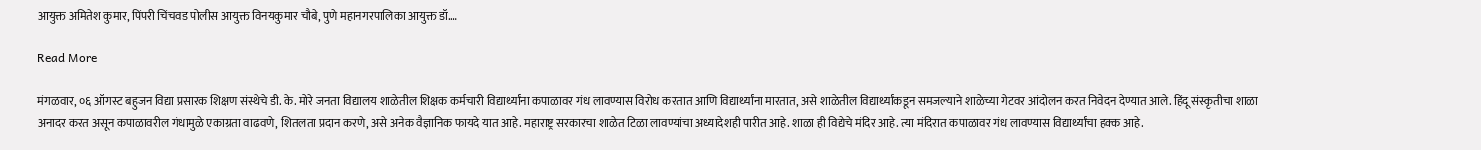आयुक्त अमितेश कुमार, पिंपरी चिंचवड पोलीस आयुक्त विनयकुमार चौबे, पुणे महानगरपालिका आयुक्त डॉ.…

Read More

मंगळवार, ०६ ऑगस्ट बहुजन विद्या प्रसारक शिक्षण संस्थेचे डी. के. मोरे जनता विद्यालय शाळेतील शिक्षक कर्मचारी विद्यार्थ्यांना कपाळावर गंध लावण्यास विरोध करतात आणि विद्यार्थ्यांना मारतात, असे शाळेतील विद्यार्थ्यांकडून समजल्याने शाळेच्या गेटवर आंदोलन करत निवेदन देण्यात आले. हिंदू संस्कृतीचा शाळा अनादर करत असून कपाळावरील गंधामुळे एकाग्रता वाढवणे, शितलता प्रदान करणे, असे अनेक वैज्ञानिक फायदे यात आहे. महाराष्ट्र सरकारचा शाळेत टिळा लावण्यांचा अध्यादेशही पारीत आहे. शाळा ही विद्येचे मंदिर आहे. त्या मंदिरात कपाळावर गंध लावण्यास विद्यार्थ्यांचा हक्क आहे.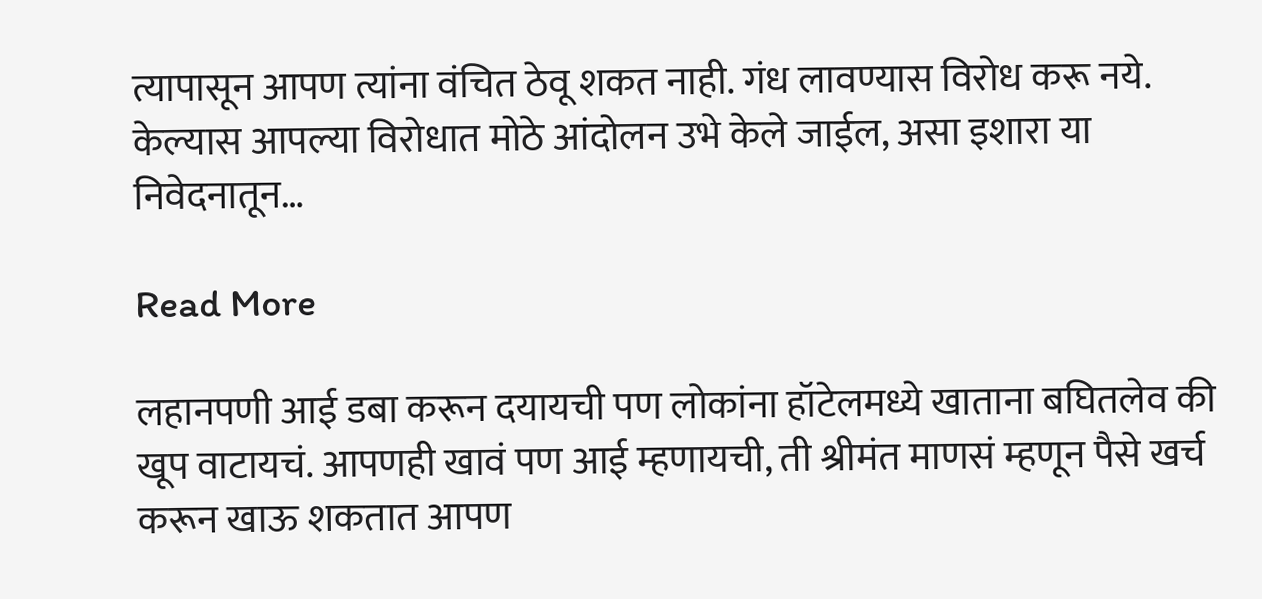त्यापासून आपण त्यांना वंचित ठेवू शकत नाही. गंध लावण्यास विरोध करू नये. केल्यास आपल्या विरोधात मोठे आंदोलन उभे केले जाईल, असा इशारा या निवेदनातून…

Read More

लहानपणी आई डबा करून दयायची पण लोकांना हॉटेलमध्ये खाताना बघितलेव की खूप वाटायचं. आपणही खावं पण आई म्हणायची, ती श्रीमंत माणसं म्हणून पैसे खर्च करून खाऊ शकतात आपण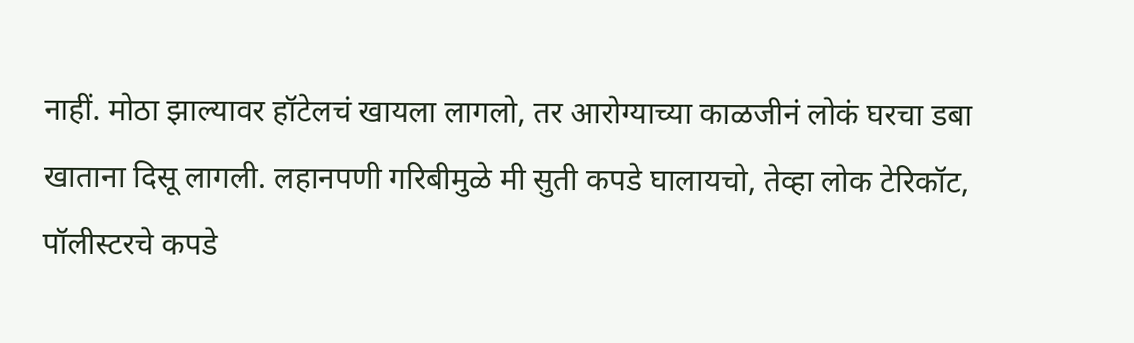नाहीं. मोठा झाल्यावर हॉटेलचं खायला लागलो, तर आरोग्याच्या काळजीनं लोकं घरचा डबा खाताना दिसू लागली. लहानपणी गरिबीमुळे मी सुती कपडे घालायचो, तेव्हा लोक टेरिकॉट, पॉलीस्टरचे कपडे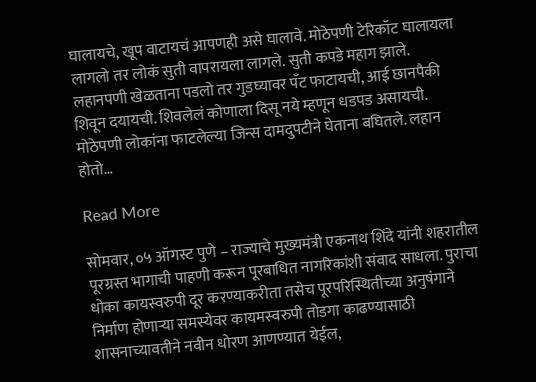घालायचे, खूप वाटायचं आपणही असे घालावे. मोठेपणी टेरिकॉट घालायला लागलो तर लोकं सुती वापरायला लागले. सुती कपडे महाग झाले. लहानपणी खेळताना पडलो तर गुडघ्यावर पँट फाटायची, आई छानपैकी शिवून दयायची. शिवलेलं कोणाला दिसू नये म्हणून धडपड असायची. मोठेपणी लोकांना फाटलेल्या जिन्स दामदुपटीने घेताना बघितले. लहान होतो…

Read More

सोमवार, ०५ ऑगस्ट पुणे – राज्याचे मुख्यमंत्री एकनाथ शिंदे यांनी शहरातील पूरग्रस्त भागाची पाहणी करून पूरबाधित नागरिकांशी संवाद साधला. पुराचा धोका कायस्वरुपी दूर करण्याकरीता तसेच पूरपरिस्थितीच्या अनुषंगाने निर्माण होणाऱ्या समस्येवर कायमस्वरुपी तोडगा काढण्यासाठी शासनाच्यावतीने नवीन धोरण आणण्यात येईल,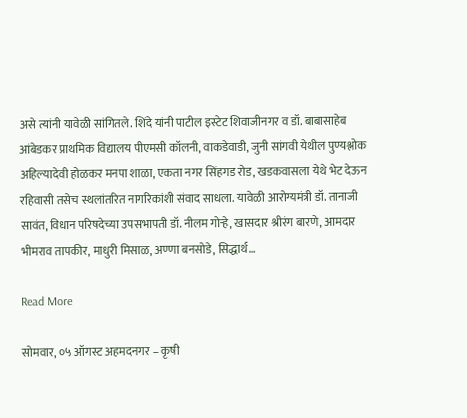असे त्यांनी यावेळी सांगितले. शिंदे यांनी पाटील इस्टेट शिवाजीनगर व डॉ. बाबासाहेब आंबेडकर प्राथमिक विद्यालय पीएमसी कॉलनी, वाकडेवाडी, जुनी सांगवी येथील पुण्यश्लोक अहिल्यादेवी होळकर मनपा शाळा, एकता नगर सिंहगड रोड, खडकवासला येथे भेट देऊन रहिवासी तसेच स्थलांतरित नागरिकांशी संवाद साधला. यावेळी आरोग्यमंत्री डॉ. तानाजी सावंत, विधान परिषदेच्या उपसभापती डॉ. नीलम गोऱ्हे, खासदार श्रीरंग बारणे, आमदार भीमराव तापकीर, माधुरी मिसाळ, अण्णा बनसोडे, सिद्धार्थ…

Read More

सोमवार, ०५ ऑगस्ट अहमदनगर – कृषी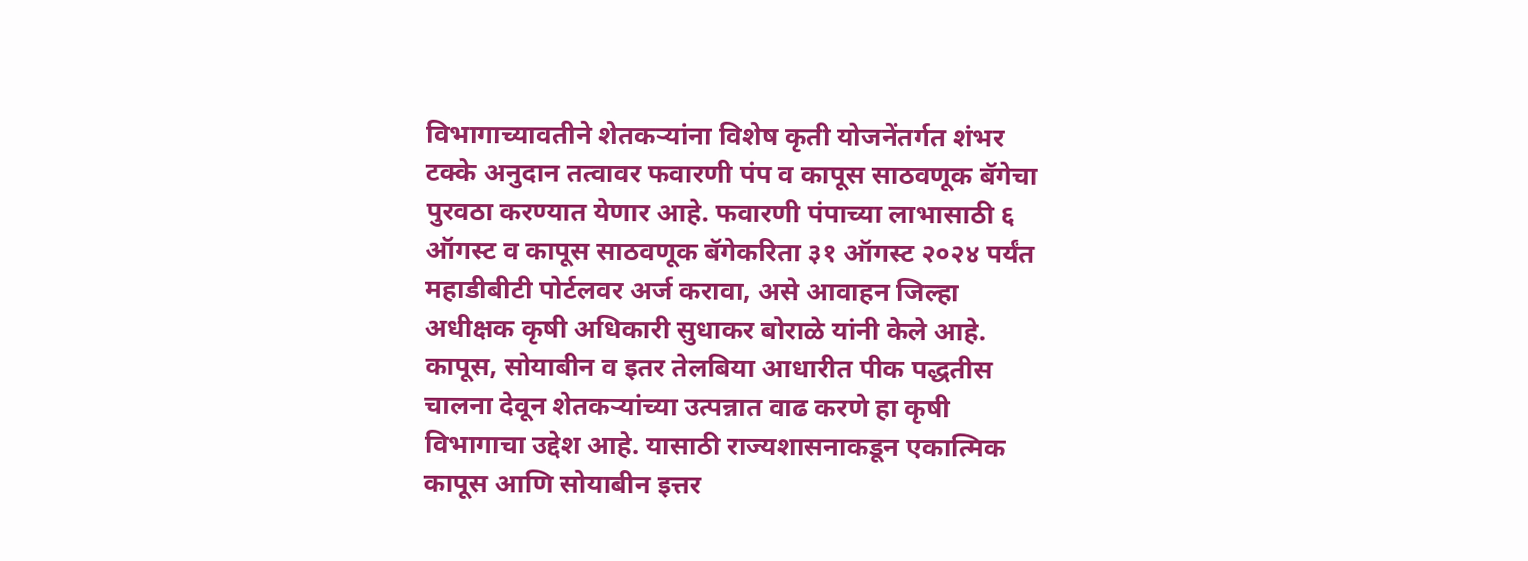विभागाच्यावतीने शेतकऱ्यांना विशेष कृती योजनेंतर्गत शंभर टक्के अनुदान तत्वावर फवारणी पंप व कापूस साठवणूक बॅगेचा पुरवठा करण्यात येणार आहे. फवारणी पंपाच्या लाभासाठी ६ ऑगस्ट व कापूस साठवणूक बॅगेकरिता ३१ ऑगस्ट २०२४ पर्यंत महाडीबीटी पोर्टलवर अर्ज करावा, असे आवाहन जिल्हा अधीक्षक कृषी अधिकारी सुधाकर बोराळे यांनी केले आहे. कापूस, सोयाबीन व इतर तेलबिया आधारीत पीक पद्धतीस चालना देवून शेतकऱ्यांच्या उत्पन्नात वाढ करणे हा कृषी विभागाचा उद्देश आहे. यासाठी राज्यशासनाकडून एकात्मिक कापूस आणि सोयाबीन इत्तर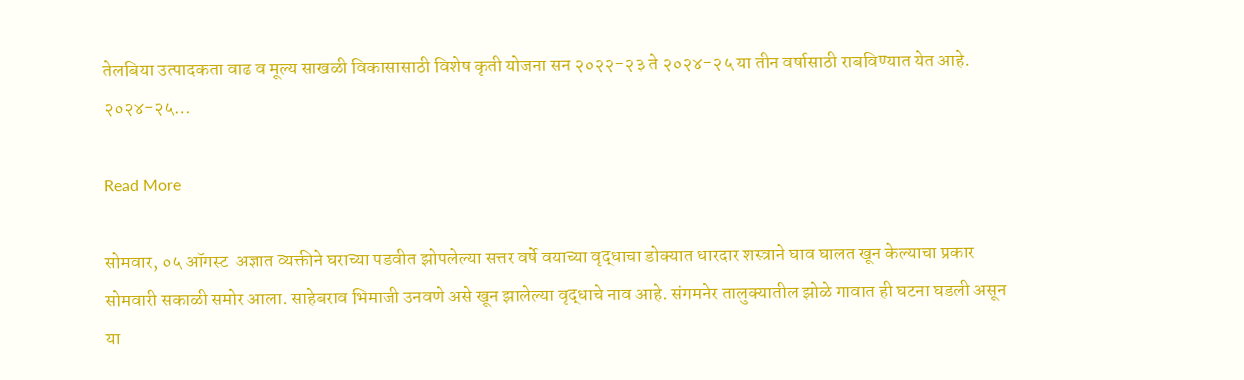तेलबिया उत्पादकता वाढ व मूल्य साखळी विकासासाठी विशेष कृती योजना सन २०२२-२३ ते २०२४-२५ या तीन वर्षासाठी राबविण्यात येत आहे. २०२४-२५…

Read More

सोमवार, ०५ ऑगस्ट  अज्ञात व्यक्तीने घराच्या पडवीत झोपलेल्या सत्तर वर्षे वयाच्या वृद्धाचा डोक्यात धारदार शस्त्राने घाव घालत खून केल्याचा प्रकार सोमवारी सकाळी समोर आला. साहेबराव भिमाजी उनवणे असे खून झालेल्या वृद्धाचे नाव आहे. संगमनेर तालुक्यातील झोळे गावात ही घटना घडली असून या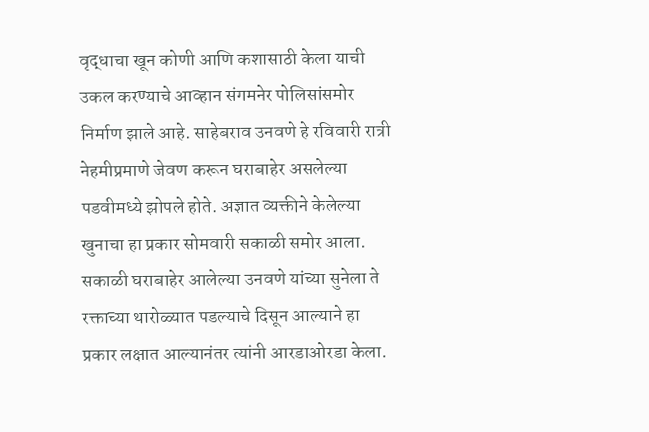वृद्धाचा खून कोणी आणि कशासाठी केला याची उकल करण्याचे आव्हान संगमनेर पोलिसांसमोर निर्माण झाले आहे. साहेबराव उनवणे हे रविवारी रात्री नेहमीप्रमाणे जेवण करून घराबाहेर असलेल्या पडवीमध्ये झोपले होते. अज्ञात व्यक्तीने केलेल्या खुनाचा हा प्रकार सोमवारी सकाळी समोर आला. सकाळी घराबाहेर आलेल्या उनवणे यांच्या सुनेला ते रक्ताच्या थारोळ्यात पडल्याचे दिसून आल्याने हा प्रकार लक्षात आल्यानंतर त्यांनी आरडाओरडा केला.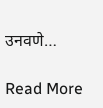उनवणे…

Read More